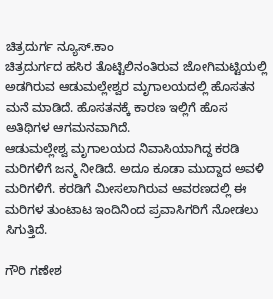ಚಿತ್ರದುರ್ಗ ನ್ಯೂಸ್.ಕಾಂ
ಚಿತ್ರದುರ್ಗದ ಹಸಿರ ತೊಟ್ಟಿಲಿನಂತಿರುವ ಜೋಗಿಮಟ್ಟಿಯಲ್ಲಿ ಅಡಗಿರುವ ಆಡುಮಲ್ಲೇಶ್ವರ ಮೃಗಾಲಯದಲ್ಲಿ ಹೊಸತನ ಮನೆ ಮಾಡಿದೆ. ಹೊಸತನಕ್ಕೆ ಕಾರಣ ಇಲ್ಲಿಗೆ ಹೊಸ ಅತಿಥಿಗಳ ಆಗಮನವಾಗಿದೆ.
ಆಡುಮಲ್ಲೇಶ್ವ ಮೃಗಾಲಯದ ನಿವಾಸಿಯಾಗಿದ್ದ ಕರಡಿ ಮರಿಗಳಿಗೆ ಜನ್ಮ ನೀಡಿದೆ. ಅದೂ ಕೂಡಾ ಮುದ್ದಾದ ಅವಳಿ ಮರಿಗಳಿಗೆ. ಕರಡಿಗೆ ಮೀಸಲಾಗಿರುವ ಆವರಣದಲ್ಲಿ ಈ ಮರಿಗಳ ತುಂಟಾಟ ಇಂದಿನಿಂದ ಪ್ರವಾಸಿಗರಿಗೆ ನೋಡಲು ಸಿಗುತ್ತಿದೆ.

ಗೌರಿ ಗಣೇಶ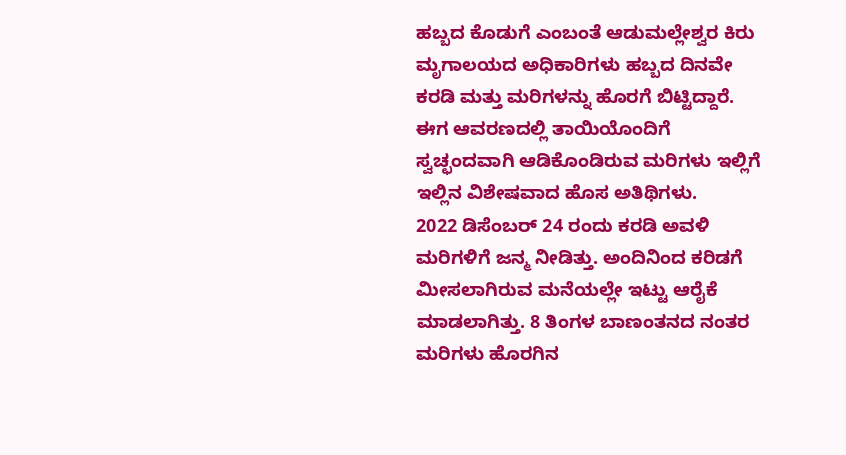ಹಬ್ಬದ ಕೊಡುಗೆ ಎಂಬಂತೆ ಆಡುಮಲ್ಲೇಶ್ವರ ಕಿರು ಮೃಗಾಲಯದ ಅಧಿಕಾರಿಗಳು ಹಬ್ಬದ ದಿನವೇ ಕರಡಿ ಮತ್ತು ಮರಿಗಳನ್ನು ಹೊರಗೆ ಬಿಟ್ಟಿದ್ದಾರೆ. ಈಗ ಆವರಣದಲ್ಲಿ ತಾಯಿಯೊಂದಿಗೆ ಸ್ವಚ್ಛಂದವಾಗಿ ಆಡಿಕೊಂಡಿರುವ ಮರಿಗಳು ಇಲ್ಲಿಗೆ ಇಲ್ಲಿನ ವಿಶೇಷವಾದ ಹೊಸ ಅತಿಥಿಗಳು.
2022 ಡಿಸೆಂಬರ್ 24 ರಂದು ಕರಡಿ ಅವಳಿ ಮರಿಗಳಿಗೆ ಜನ್ಮ ನೀಡಿತ್ತು. ಅಂದಿನಿಂದ ಕರಿಡಗೆ ಮೀಸಲಾಗಿರುವ ಮನೆಯಲ್ಲೇ ಇಟ್ಟು ಆರೈಕೆ ಮಾಡಲಾಗಿತ್ತು. 8 ತಿಂಗಳ ಬಾಣಂತನದ ನಂತರ ಮರಿಗಳು ಹೊರಗಿನ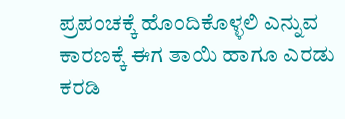ಪ್ರಪಂಚಕ್ಕೆ ಹೊಂದಿಕೊಳ್ಳಲಿ ಎನ್ನುವ ಕಾರಣಕ್ಕೆ ಈಗ ತಾಯಿ ಹಾಗೂ ಎರಡು ಕರಡಿ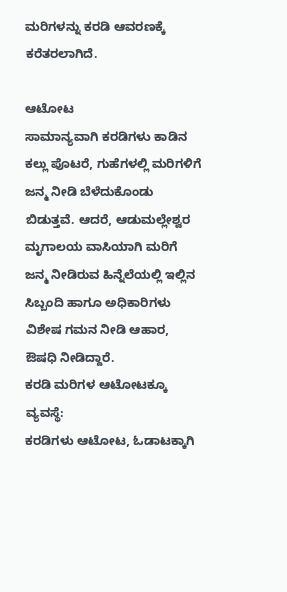ಮರಿಗಳನ್ನು ಕರಡಿ ಆವರಣಕ್ಕೆ ಕರೆತರಲಾಗಿದೆ.

ಆಟೋಟ
ಸಾಮಾನ್ಯವಾಗಿ ಕರಡಿಗಳು ಕಾಡಿನ ಕಲ್ಲು ಪೊಟರೆ, ಗುಹೆಗಳಲ್ಲಿ ಮರಿಗಳಿಗೆ ಜನ್ಮ ನೀಡಿ ಬೆಳೆದುಕೊಂಡು ಬಿಡುತ್ತವೆ. ಆದರೆ, ಆಡುಮಲ್ಲೇಶ್ವರ ಮೃಗಾಲಯ ವಾಸಿಯಾಗಿ ಮರಿಗೆ ಜನ್ಮ ನೀಡಿರುವ ಹಿನ್ನೆಲೆಯಲ್ಲಿ ಇಲ್ಲಿನ ಸಿಬ್ಬಂದಿ ಹಾಗೂ ಅಧಿಕಾರಿಗಳು ವಿಶೇಷ ಗಮನ ನೀಡಿ ಆಹಾರ, ಔಷಧಿ ನೀಡಿದ್ದಾರೆ.
ಕರಡಿ ಮರಿಗಳ ಆಟೋಟಕ್ಕೂ ವ್ಯವಸ್ಥೆ:
ಕರಡಿಗಳು ಆಟೋಟ, ಓಡಾಟಕ್ಕಾಗಿ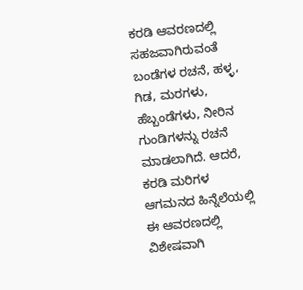ಕರಡಿ ಆವರಣದಲ್ಲಿ ಸಹಜವಾಗಿರುವಂತೆ ಬಂಡೆಗಳ ರಚನೆ, ಹಳ್ಳ, ಗಿಡ, ಮರಗಳು, ಹೆಬ್ಬಂಡೆಗಳು, ನೀರಿನ ಗುಂಡಿಗಳನ್ನು ರಚನೆ ಮಾಡಲಾಗಿದೆ. ಆದರೆ, ಕರಡಿ ಮರಿಗಳ ಆಗಮನದ ಹಿನ್ನೆಲೆಯಲ್ಲಿ ಈ ಆವರಣದಲ್ಲಿ ವಿಶೇಷವಾಗಿ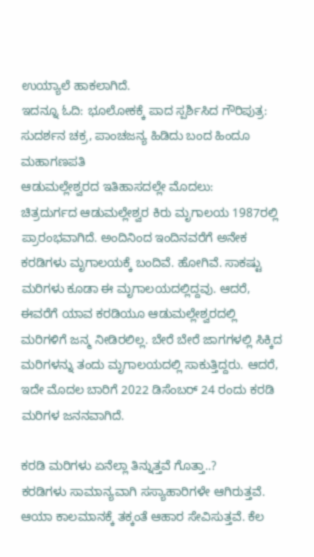ಉಯ್ಯಾಲೆ ಹಾಕಲಾಗಿದೆ.
ಇದನ್ನೂ ಓದಿ: ಭೂಲೋಕಕ್ಕೆ ಪಾದ ಸ್ಪರ್ಶಿಸಿದ ಗೌರಿಪುತ್ರ: ಸುದರ್ಶನ ಚಕ್ರ, ಪಾಂಚಜನ್ಯ ಹಿಡಿದು ಬಂದ ಹಿಂದೂ ಮಹಾಗಣಪತಿ
ಆಡುಮಲ್ಲೇಶ್ವರದ ಇತಿಹಾಸದಲ್ಲೇ ಮೊದಲು:
ಚಿತ್ರದುರ್ಗದ ಆಡುಮಲ್ಲೇಶ್ವರ ಕಿರು ಮೃಗಾಲಯ 1987ರಲ್ಲಿ ಪ್ರಾರಂಭವಾಗಿದೆ. ಅಂದಿನಿಂದ ಇಂದಿನವರೆಗೆ ಅನೇಕ ಕರಡಿಗಳು ಮೃಗಾಲಯಕ್ಕೆ ಬಂದಿವೆ. ಹೋಗಿವೆ. ಸಾಕಷ್ಟು ಮರಿಗಳು ಕೂಡಾ ಈ ಮೃಗಾಲಯದಲ್ಲಿದ್ದವು. ಆದರೆ, ಈವರೆಗೆ ಯಾವ ಕರಡಿಯೂ ಆಡುಮಲ್ಲೇಶ್ವರದಲ್ಲಿ ಮರಿಗಳಿಗೆ ಜನ್ಮ ನೀಡಿರಲಿಲ್ಲ. ಬೇರೆ ಬೇರೆ ಜಾಗಗಳಲ್ಲಿ ಸಿಕ್ಕಿದ ಮರಿಗಳನ್ನು ತಂದು ಮೃಗಾಲಯದಲ್ಲಿ ಸಾಕುತ್ತಿದ್ದರು. ಆದರೆ, ಇದೇ ಮೊದಲ ಬಾರಿಗೆ 2022 ಡಿಸೆಂಬರ್ 24 ರಂದು ಕರಡಿ ಮರಿಗಳ ಜನನವಾಗಿದೆ.

ಕರಡಿ ಮರಿಗಳು ಏನೆಲ್ಲಾ ತಿನ್ನುತ್ತವೆ ಗೊತ್ತಾ..?
ಕರಡಿಗಳು ಸಾಮಾನ್ಯವಾಗಿ ಸಸ್ಯಾಹಾರಿಗಳೇ ಆಗಿರುತ್ತವೆ. ಆಯಾ ಕಾಲಮಾನಕ್ಕೆ ತಕ್ಕಂತೆ ಆಹಾರ ಸೇವಿಸುತ್ತವೆ. ಕೆಲ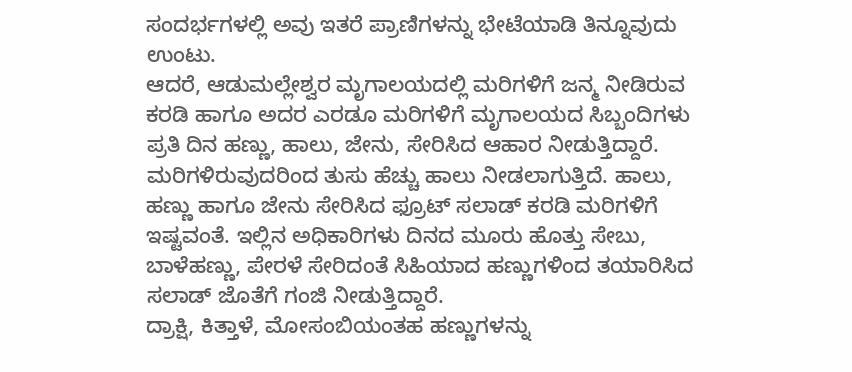ಸಂದರ್ಭಗಳಲ್ಲಿ ಅವು ಇತರೆ ಪ್ರಾಣಿಗಳನ್ನು ಭೇಟೆಯಾಡಿ ತಿನ್ನೂವುದು ಉಂಟು.
ಆದರೆ, ಆಡುಮಲ್ಲೇಶ್ವರ ಮೃಗಾಲಯದಲ್ಲಿ ಮರಿಗಳಿಗೆ ಜನ್ಮ ನೀಡಿರುವ ಕರಡಿ ಹಾಗೂ ಅದರ ಎರಡೂ ಮರಿಗಳಿಗೆ ಮೃಗಾಲಯದ ಸಿಬ್ಬಂದಿಗಳು ಪ್ರತಿ ದಿನ ಹಣ್ಣು, ಹಾಲು, ಜೇನು, ಸೇರಿಸಿದ ಆಹಾರ ನೀಡುತ್ತಿದ್ದಾರೆ.
ಮರಿಗಳಿರುವುದರಿಂದ ತುಸು ಹೆಚ್ಚು ಹಾಲು ನೀಡಲಾಗುತ್ತಿದೆ. ಹಾಲು, ಹಣ್ಣು ಹಾಗೂ ಜೇನು ಸೇರಿಸಿದ ಫ್ರೂಟ್ ಸಲಾಡ್ ಕರಡಿ ಮರಿಗಳಿಗೆ ಇಷ್ಟವಂತೆ. ಇಲ್ಲಿನ ಅಧಿಕಾರಿಗಳು ದಿನದ ಮೂರು ಹೊತ್ತು ಸೇಬು, ಬಾಳೆಹಣ್ಣು, ಪೇರಳೆ ಸೇರಿದಂತೆ ಸಿಹಿಯಾದ ಹಣ್ಣುಗಳಿಂದ ತಯಾರಿಸಿದ ಸಲಾಡ್ ಜೊತೆಗೆ ಗಂಜಿ ನೀಡುತ್ತಿದ್ದಾರೆ.
ದ್ರಾಕ್ಷಿ, ಕಿತ್ತಾಳೆ, ಮೋಸಂಬಿಯಂತಹ ಹಣ್ಣುಗಳನ್ನು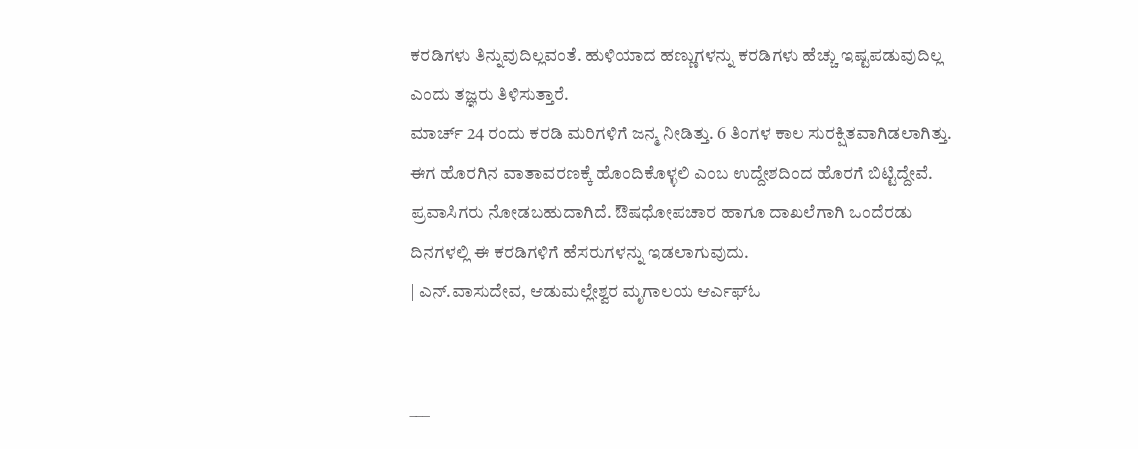ಕರಡಿಗಳು ತಿನ್ನುವುದಿಲ್ಲವಂತೆ. ಹುಳಿಯಾದ ಹಣ್ಣುಗಳನ್ನು ಕರಡಿಗಳು ಹೆಚ್ಚು ಇಷ್ಟಪಡುವುದಿಲ್ಲ ಎಂದು ತಜ್ಞರು ತಿಳಿಸುತ್ತಾರೆ.
ಮಾರ್ಚ್ 24 ರಂದು ಕರಡಿ ಮರಿಗಳಿಗೆ ಜನ್ಮ ನೀಡಿತ್ತು. 6 ತಿಂಗಳ ಕಾಲ ಸುರಕ್ಷಿತವಾಗಿಡಲಾಗಿತ್ತು. ಈಗ ಹೊರಗಿನ ವಾತಾವರಣಕ್ಕೆ ಹೊಂದಿಕೊಳ್ಳಲಿ ಎಂಬ ಉದ್ದೇಶದಿಂದ ಹೊರಗೆ ಬಿಟ್ಟಿದ್ದೇವೆ. ಪ್ರವಾಸಿಗರು ನೋಡಬಹುದಾಗಿದೆ. ಔಷಧೋಪಚಾರ ಹಾಗೂ ದಾಖಲೆಗಾಗಿ ಒಂದೆರಡು ದಿನಗಳಲ್ಲಿ ಈ ಕರಡಿಗಳಿಗೆ ಹೆಸರುಗಳನ್ನು ಇಡಲಾಗುವುದು.
| ಎನ್.ವಾಸುದೇವ, ಆಡುಮಲ್ಲೇಶ್ವರ ಮೃಗಾಲಯ ಆರ್ಎಫ್ಓ


___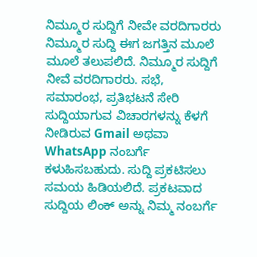ನಿಮ್ಮೂರ ಸುದ್ದಿಗೆ ನೀವೇ ವರದಿಗಾರರು
ನಿಮ್ಮೂರ ಸುದ್ದಿ ಈಗ ಜಗತ್ತಿನ ಮೂಲೆ ಮೂಲೆ ತಲುಪಲಿದೆ. ನಿಮ್ಮೂರ ಸುದ್ದಿಗೆ ನೀವೆ ವರದಿಗಾರರು. ಸಭೆ, ಸಮಾರಂಭ, ಪ್ರತಿಭಟನೆ ಸೇರಿ ಸುದ್ದಿಯಾಗುವ ವಿಚಾರಗಳನ್ನು ಕೆಳಗೆ ನೀಡಿರುವ Gmail ಅಥವಾ WhatsApp ನಂಬರ್ಗೆ ಕಳುಹಿಸಬಹುದು. ಸುದ್ದಿ ಪ್ರಕಟಿಸಲು ಸಮಯ ಹಿಡಿಯಲಿದೆ. ಪ್ರಕಟವಾದ ಸುದ್ದಿಯ ಲಿಂಕ್ ಅನ್ನು ನಿಮ್ಮ ನಂಬರ್ಗೆ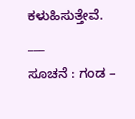ಕಳುಹಿಸುತ್ತೇವೆ.
___
ಸೂಚನೆ : ಗಂಡ –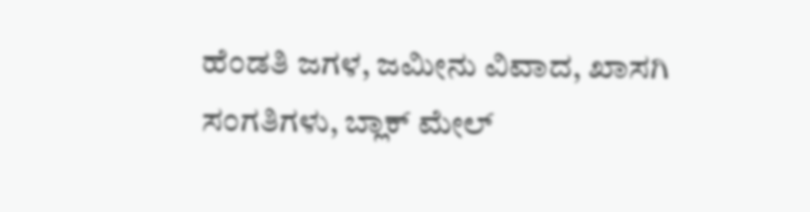ಹೆಂಡತಿ ಜಗಳ, ಜಮೀನು ವಿವಾದ, ಖಾಸಗಿ ಸಂಗತಿಗಳು, ಬ್ಲಾಕ್ ಮೇಲ್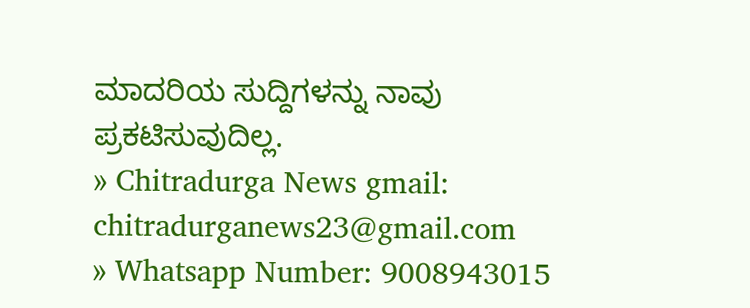ಮಾದರಿಯ ಸುದ್ದಿಗಳನ್ನು ನಾವು ಪ್ರಕಟಿಸುವುದಿಲ್ಲ.
» Chitradurga News gmail: chitradurganews23@gmail.com
» Whatsapp Number: 9008943015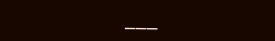___